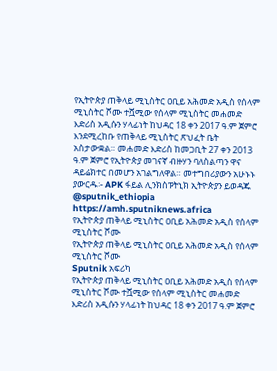የኢትዮጵያ ጠቅላይ ሚኒስትር ዐቢይ አሕመድ አዲስ የሰላም ሚኒስትር ሾሙ ተሿሚው የሰላም ሚኒስትር መሐመድ እድሪስ አዲሱን ሃላፊነት ከህዳር 18 ቀን 2017 ዓ.ም ጀምሮ እንደሚረከቡ የጠቅላይ ሚኒስትር ጽህፈት ቤት አስታውቋል። መሐመድ እድሪስ ከመጋቢት 27 ቀን 2013 ዓ.ም ጀምሮ የኢትዮጵያ መገናኛ ብዙሃን ባለስልጣን ዋና ዳይሬክተር በመሆን አገልግለዋል። መተግበሪያውን አሁኑኑ ያውርዱ፡- APK ፋይል ሊንክስፑትኒክ ኢትዮጵያን ይወዳጁ @sputnik_ethiopia
https://amh.sputniknews.africa
የኢትዮጵያ ጠቅላይ ሚኒስትር ዐቢይ አሕመድ አዲስ የሰላም ሚኒስትር ሾሙ
የኢትዮጵያ ጠቅላይ ሚኒስትር ዐቢይ አሕመድ አዲስ የሰላም ሚኒስትር ሾሙ
Sputnik አፍሪካ
የኢትዮጵያ ጠቅላይ ሚኒስትር ዐቢይ አሕመድ አዲስ የሰላም ሚኒስትር ሾሙ ተሿሚው የሰላም ሚኒስትር መሐመድ እድሪስ አዲሱን ሃላፊነት ከህዳር 18 ቀን 2017 ዓ.ም ጀምሮ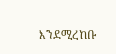እንደሚረከቡ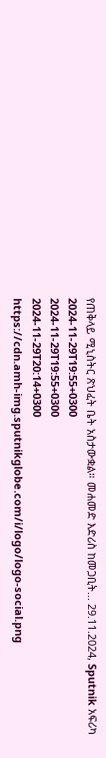የጠቅላይ ሚኒስትር ጽህፈት ቤት አስታውቋል። መሐመድ እድሪስ ከመጋቢት... 29.11.2024, Sputnik አፍሪካ
2024-11-29T19:55+0300
2024-11-29T19:55+0300
2024-11-29T20:14+0300
https://cdn.amh-img.sputnikglobe.com/i/logo/logo-social.png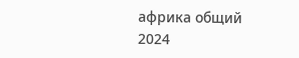африка общий
2024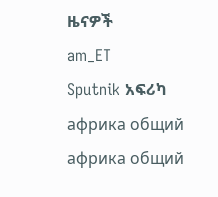ዜናዎች
am_ET
Sputnik አፍሪካ
африка общий
африка общий